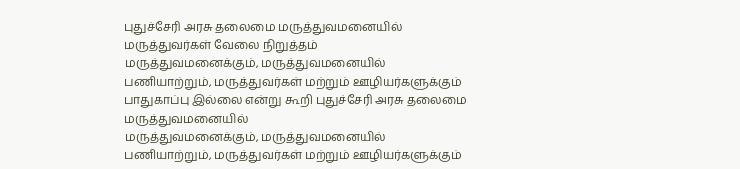புதுச்சேரி அரசு தலைமை மருத்துவமனையில் மருத்துவர்கள் வேலை நிறுத்தம்
மருத்துவமனைக்கும், மருத்துவமனையில் பணியாற்றும், மருத்துவர்கள் மற்றும் ஊழியர்களுக்கும் பாதுகாப்பு இல்லை என்று கூறி புதுச்சேரி அரசு தலைமை மருத்துவமனையில்
மருத்துவமனைக்கும், மருத்துவமனையில் பணியாற்றும், மருத்துவர்கள் மற்றும் ஊழியர்களுக்கும்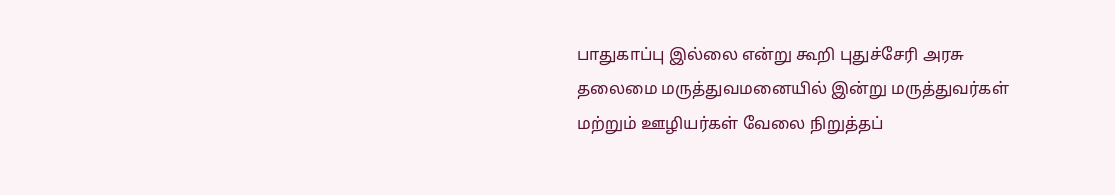பாதுகாப்பு இல்லை என்று கூறி புதுச்சேரி அரசு தலைமை மருத்துவமனையில் இன்று மருத்துவர்கள் மற்றும் ஊழியர்கள் வேலை நிறுத்தப்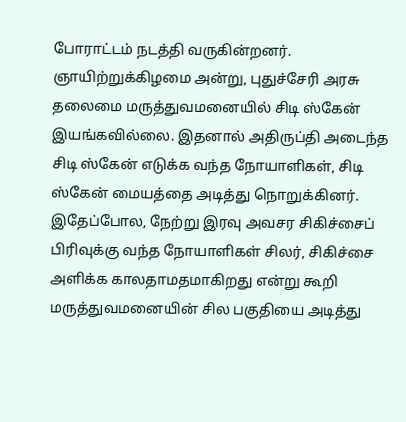போராட்டம் நடத்தி வருகின்றனர்.
ஞாயிற்றுக்கிழமை அன்று, புதுச்சேரி அரசு தலைமை மருத்துவமனையில் சிடி ஸ்கேன் இயங்கவில்லை. இதனால் அதிருப்தி அடைந்த சிடி ஸ்கேன் எடுக்க வந்த நோயாளிகள், சிடி ஸ்கேன் மையத்தை அடித்து நொறுக்கினர்.
இதேப்போல, நேற்று இரவு அவசர சிகிச்சைப் பிரிவுக்கு வந்த நோயாளிகள் சிலர், சிகிச்சை அளிக்க காலதாமதமாகிறது என்று கூறி மருத்துவமனையின் சில பகுதியை அடித்து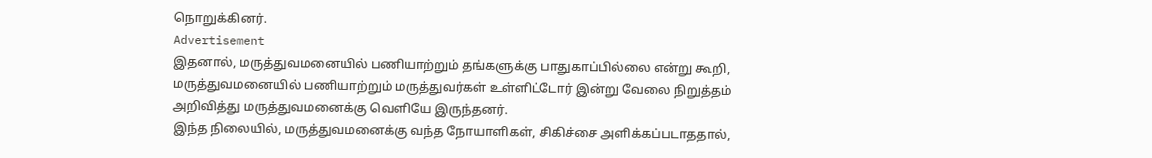நொறுக்கினர்.
Advertisement
இதனால், மருத்துவமனையில் பணியாற்றும் தங்களுக்கு பாதுகாப்பில்லை என்று கூறி, மருத்துவமனையில் பணியாற்றும் மருத்துவர்கள் உள்ளிட்டோர் இன்று வேலை நிறுத்தம் அறிவித்து மருத்துவமனைக்கு வெளியே இருந்தனர்.
இந்த நிலையில், மருத்துவமனைக்கு வந்த நோயாளிகள், சிகிச்சை அளிக்கப்படாததால்,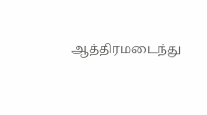ஆத்திரமடைந்து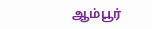ஆம்பூர்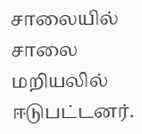சாலையில் சாலை மறியலில் ஈடுபட்டனர்.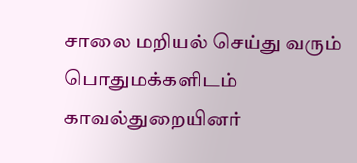சாலை மறியல் செய்து வரும் பொதுமக்களிடம் காவல்துறையினர்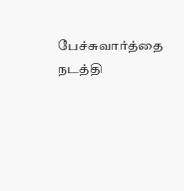பேச்சுவார்த்தை நடத்தி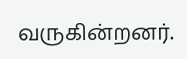வருகின்றனர்.